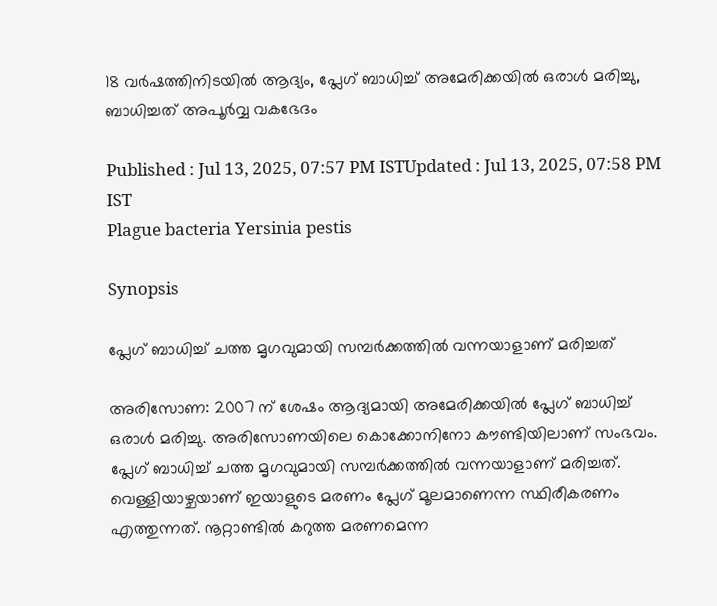18 വർഷത്തിനിടയിൽ ആദ്യം, പ്ലേഗ് ബാധിച്ച് അമേരിക്കയിൽ ഒരാൾ മരിച്ചു, ബാധിച്ചത് അപൂ‍ർവ്വ വകഭേദം

Published : Jul 13, 2025, 07:57 PM ISTUpdated : Jul 13, 2025, 07:58 PM IST
Plague bacteria Yersinia pestis

Synopsis

പ്ലേഗ് ബാധിച്ച് ചത്ത മൃഗവുമായി സമ്പർക്കത്തിൽ വന്നയാളാണ് മരിച്ചത്

അരിസോണ: 2007 ന് ശേഷം ആദ്യമായി അമേരിക്കയിൽ പ്ലേഗ് ബാധിച്ച് ഒരാൾ മരിച്ചു. അരിസോണയിലെ കൊക്കോനിനോ കൗണ്ടിയിലാണ് സംഭവം. പ്ലേഗ് ബാധിച്ച് ചത്ത മൃഗവുമായി സമ്പർക്കത്തിൽ വന്നയാളാണ് മരിച്ചത്. വെള്ളിയാഴ്ചയാണ് ഇയാളുടെ മരണം പ്ലേഗ് മൂലമാണെന്ന സ്ഥിരീകരണം എത്തുന്നത്. നൂറ്റാണ്ടിൽ കറുത്ത മരണമെന്ന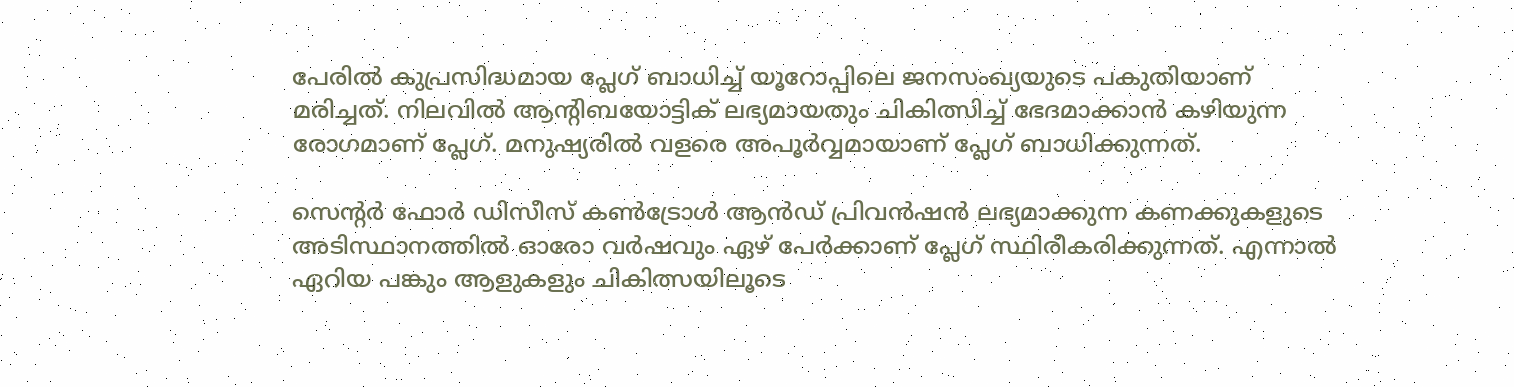പേരിൽ കുപ്രസിദ്ധമായ പ്ലേഗ് ബാധിച്ച് യൂറോപ്പിലെ ജനസംഖ്യയുടെ പകുതിയാണ് മരിച്ചത്. നിലവിൽ ആന്റിബയോട്ടിക് ലഭ്യമായതും ചികിത്സിച്ച് ഭേദമാക്കാൻ കഴിയുന്ന രോഗമാണ് പ്ലേഗ്. മനുഷ്യരിൽ വളരെ അപൂർവ്വമായാണ് പ്ലേഗ് ബാധിക്കുന്നത്.

സെന്റർ ഫോ‍ർ ഡിസീസ് കൺട്രോൾ ആൻഡ് പ്രിവൻഷൻ ലഭ്യമാക്കുന്ന കണക്കുകളുടെ അടിസ്ഥാനത്തിൽ ഓരോ വ‍ർഷവും ഏഴ് പേർക്കാണ് പ്ലേഗ് സ്ഥിരീകരിക്കുന്നത്. എന്നാൽ ഏറിയ പങ്കും ആളുകളും ചികിത്സയിലൂടെ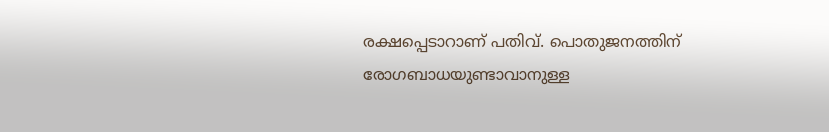രക്ഷപ്പെടാറാണ് പതിവ്. പൊതുജനത്തിന് രോഗബാധയുണ്ടാവാനുള്ള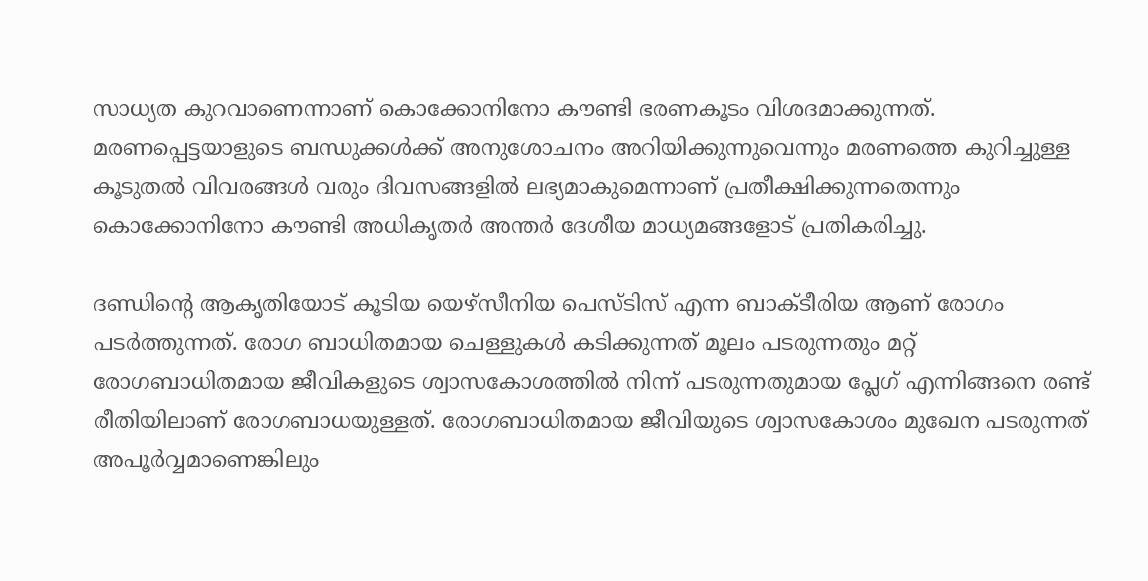സാധ്യത കുറവാണെന്നാണ് കൊക്കോനിനോ കൗണ്ടി ഭരണകൂടം വിശദമാക്കുന്നത്. മരണപ്പെട്ടയാളുടെ ബന്ധുക്കൾക്ക് അനുശോചനം അറിയിക്കുന്നുവെന്നും മരണത്തെ കുറിച്ചുള്ള കൂടുതൽ വിവരങ്ങൾ വരും ദിവസങ്ങളിൽ ലഭ്യമാകുമെന്നാണ് പ്രതീക്ഷിക്കുന്നതെന്നും കൊക്കോനിനോ കൗണ്ടി അധികൃതർ അന്തർ ദേശീയ മാധ്യമങ്ങളോട് പ്രതികരിച്ചു.

ദണ്ഡിന്റെ ആകൃതിയോട് കൂടിയ യെഴ്സീനിയ പെസ്ടിസ് എന്ന ബാക്ടീരിയ ആണ് രോഗം പടർത്തുന്നത്. രോഗ ബാധിതമായ ചെള്ളുകൾ കടിക്കുന്നത് മൂലം പടരുന്നതും മറ്റ് രോഗബാധിതമായ ജീവികളുടെ ശ്വാസകോശത്തിൽ നിന്ന് പടരുന്നതുമായ പ്ലേഗ് എന്നിങ്ങനെ രണ്ട് രീതിയിലാണ് രോഗബാധയുള്ളത്. രോഗബാധിതമായ ജീവിയുടെ ശ്വാസകോശം മുഖേന പടരുന്നത് അപൂർവ്വമാണെങ്കിലും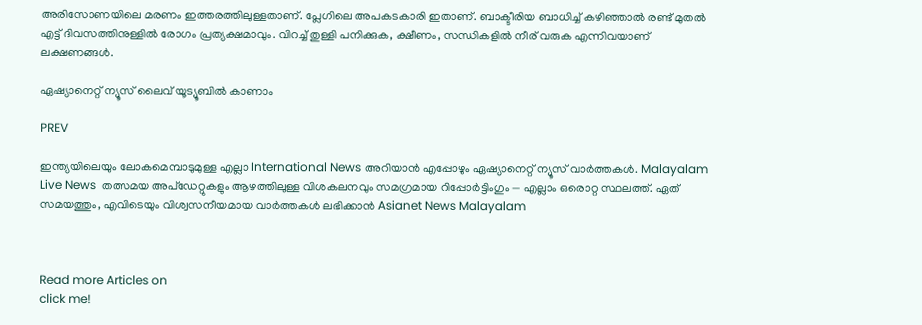അരിസോണയിലെ മരണം ഇത്തരത്തിലുള്ളതാണ്. പ്ലേഗിലെ അപകടകാരി ഇതാണ്. ബാക്ടീരിയ ബാധിച്ച് കഴി‌ഞ്ഞാൽ രണ്ട് മുതൽ എട്ട് ദിവസത്തിനുള്ളിൽ രോഗം പ്രത്യക്ഷമാവും. വിറച്ച് തുള്ളി പനിക്കുക, ക്ഷീണം, സന്ധികളിൽ നീര് വരുക എന്നിവയാണ് ലക്ഷണങ്ങൾ.

ഏഷ്യാനെറ്റ് ന്യൂസ് ലൈവ് യൂട്യൂബിൽ കാണാം

PREV

ഇന്ത്യയിലെയും ലോകമെമ്പാടുമുള്ള എല്ലാ International News അറിയാൻ എപ്പോഴും ഏഷ്യാനെറ്റ് ന്യൂസ് വാർത്തകൾ. Malayalam Live News  തത്സമയ അപ്‌ഡേറ്റുകളും ആഴത്തിലുള്ള വിശകലനവും സമഗ്രമായ റിപ്പോർട്ടിംഗും — എല്ലാം ഒരൊറ്റ സ്ഥലത്ത്. ഏത് സമയത്തും, എവിടെയും വിശ്വസനീയമായ വാർത്തകൾ ലഭിക്കാൻ Asianet News Malayalam



Read more Articles on
click me!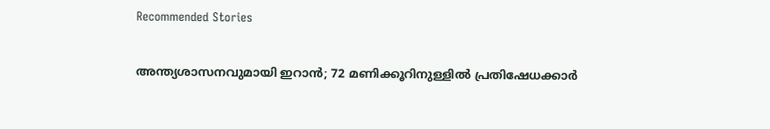Recommended Stories

അന്ത്യശാസനവുമായി ഇറാൻ; 72 മണിക്കൂറിനുള്ളിൽ പ്രതിഷേധക്കാർ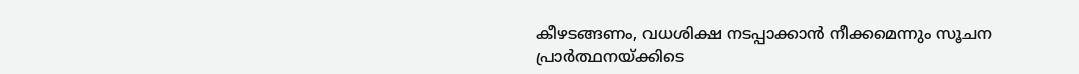കീഴടങ്ങണം, വധശിക്ഷ നടപ്പാക്കാൻ നീക്കമെന്നും സൂചന
പ്രാർത്ഥനയ്ക്കിടെ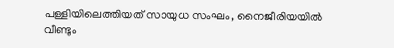പള്ളിയിലെത്തിയത് സായുധ സംഘം, നൈജീരിയയിൽ വീണ്ടും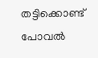തട്ടിക്കൊണ്ട് പോവൽ